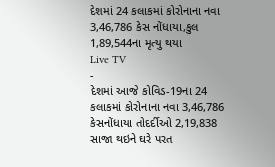દેશમાં 24 કલાકમાં કોરોનાના નવા 3,46,786 કેસ નોંધાયા,કુલ 1,89,544ના મૃત્યુ થયા
Live TV
-
દેશમાં આજે કોવિડ-19ના 24 કલાકમાં કોરોનાના નવા 3,46,786 કેસનોંધાયા તોદર્દીઓ 2,19,838 સાજા થઇને ઘરે પરત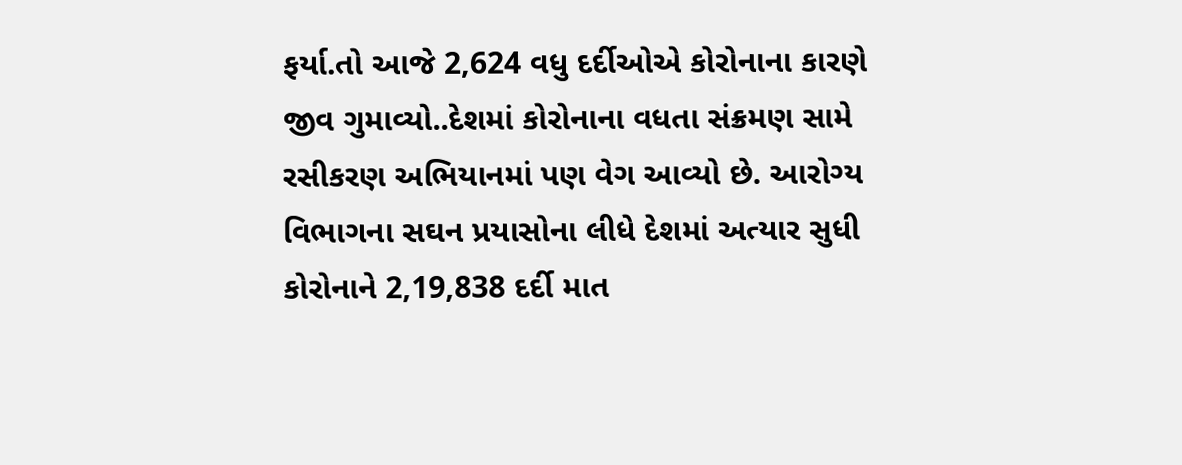ફર્યા.તો આજે 2,624 વધુ દર્દીઓએ કોરોનાના કારણે જીવ ગુમાવ્યો..દેશમાં કોરોનાના વધતા સંક્રમણ સામે રસીકરણ અભિયાનમાં પણ વેગ આવ્યો છે. આરોગ્ય વિભાગના સઘન પ્રયાસોના લીધે દેશમાં અત્યાર સુધી કોરોનાને 2,19,838 દર્દી માત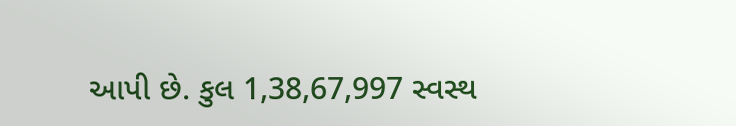આપી છે. કુલ 1,38,67,997 સ્વસ્થ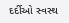દર્દીઓ સ્વસ્થ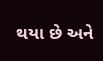થયા છે અને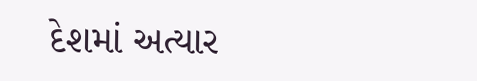દેશમાં અત્યાર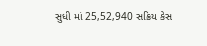સુધી માં 25,52,940 સક્રિય કેસ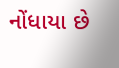નોંધાયા છે